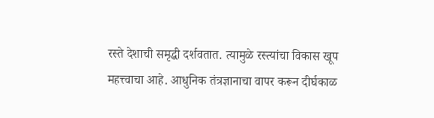रस्ते देशाची समृद्धी दर्शवतात. त्यामुळे रस्त्यांचा विकास खूप महत्त्वाचा आहे. आधुनिक तंत्रज्ञानाचा वापर करून दीर्घकाळ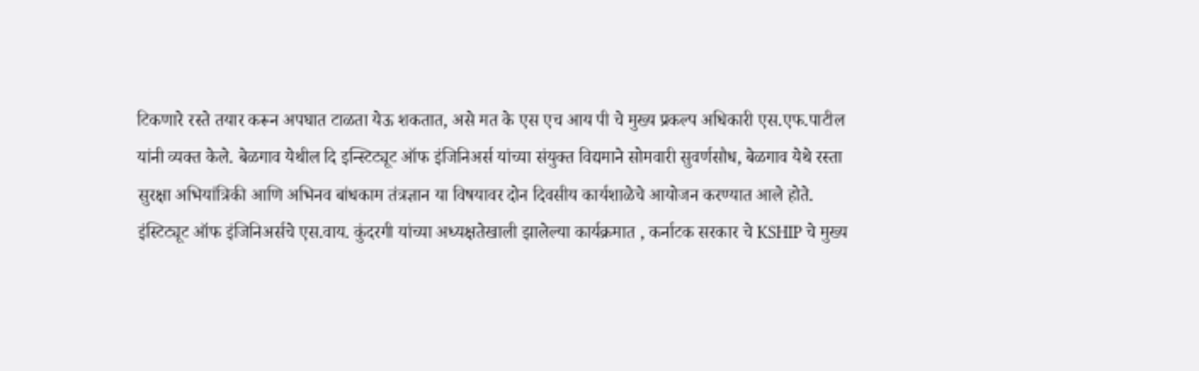टिकणारे रस्ते तयार करून अपघात टाळता येऊ शकतात, असे मत के एस एच आय पी चे मुख्य प्रकल्प अधिकारी एस.एफ.पाटील यांनी व्यक्त केले. बेळगाव येथील दि इन्स्टिट्यूट ऑफ इंजिनिअर्स यांच्या संयुक्त विद्यमाने सोमवारी सुवर्णसौध, बेळगाव येथे रस्ता सुरक्षा अभियांत्रिकी आणि अभिनव बांधकाम तंत्रज्ञान या विषयावर दोन दिवसीय कार्यशाळेचे आयोजन करण्यात आले होते.
इंस्टिट्यूट ऑफ इंजिनिअर्सचे एस.वाय. कुंदरगी यांच्या अध्यक्षतेखाली झालेल्या कार्यक्रमात , कर्नाटक सरकार चे KSHIP चे मुख्य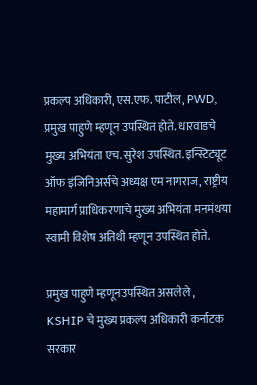प्रकल्प अधिकारी, एस.एफ. पाटील, PWD, प्रमुख पाहुणे म्हणून उपस्थित होते. धारवाडचे मुख्य अभियंता एच. सुरेश उपस्थित. इन्स्टिट्यूट ऑफ इंजिनिअर्सचे अध्यक्ष एम नागराज, राष्ट्रीय महामार्ग प्राधिकरणाचे मुख्य अभियंता मनमंथया स्वामी विशेष अतिथी म्हणून उपस्थित होते.

प्रमुख पाहुणे म्हणूनउपस्थित असलेले , KSHIP चे मुख्य प्रकल्प अधिकारी कर्नाटक सरकार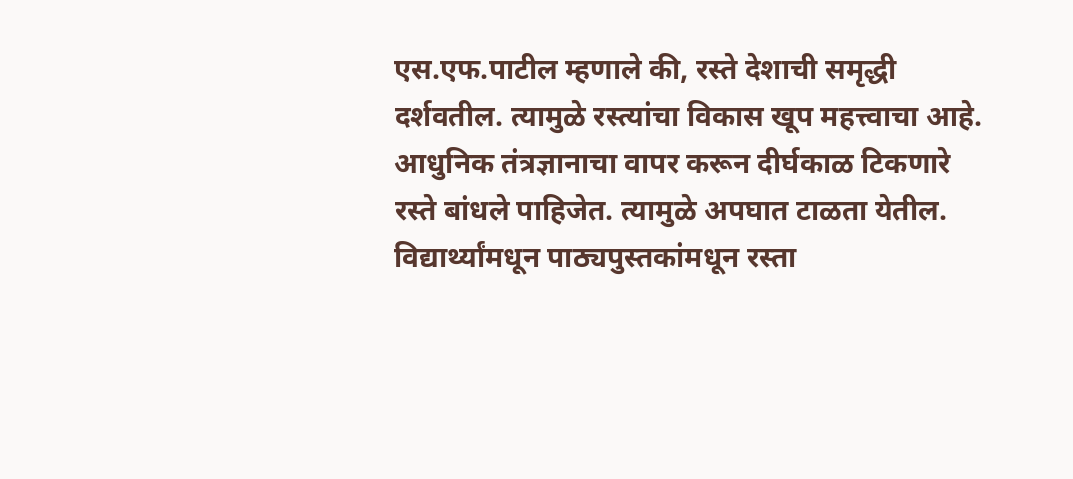एस.एफ.पाटील म्हणाले की, रस्ते देशाची समृद्धी दर्शवतील. त्यामुळे रस्त्यांचा विकास खूप महत्त्वाचा आहे. आधुनिक तंत्रज्ञानाचा वापर करून दीर्घकाळ टिकणारे रस्ते बांधले पाहिजेत. त्यामुळे अपघात टाळता येतील. विद्यार्थ्यांमधून पाठ्यपुस्तकांमधून रस्ता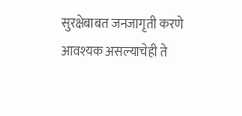सुरक्षेबाबत जनजागृती करणे आवश्यक असल्याचेही ते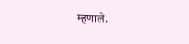म्हणाले.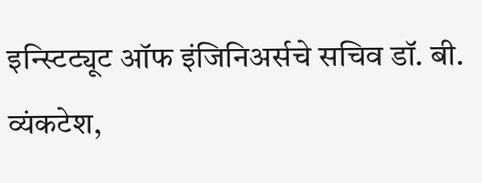इन्स्टिट्यूट ऑफ इंजिनिअर्सचे सचिव डॉ. बी. व्यंकटेश,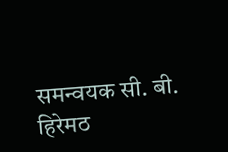समन्वयक सी. बी. हिरेमठ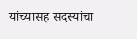यांच्यासह सदस्यांचा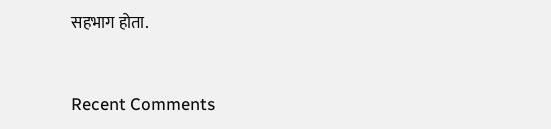सहभाग होता.


Recent Comments